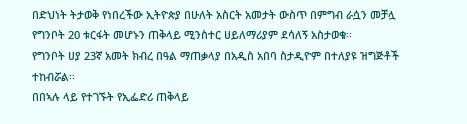በድህነት ትታወቅ የነበረችው ኢትዮጵያ በሁለት አስርት አመታት ውስጥ በምግብ ራሷን መቻሏ የግንቦት 20 ቱርፋት መሆኑን ጠቅላይ ሚንስተር ሀይለማሪያም ደሳለኝ አስታወቁ፡፡
የግንቦት ሀያ 23ኛ አመት ክብረ በዓል ማጠቃላያ በአዲስ አበባ ስታዲዮም በተለያዩ ዝግጅቶች ተከብሯል፡፡
በበኣሉ ላይ የተገኙት የኢፌድሪ ጠቅላይ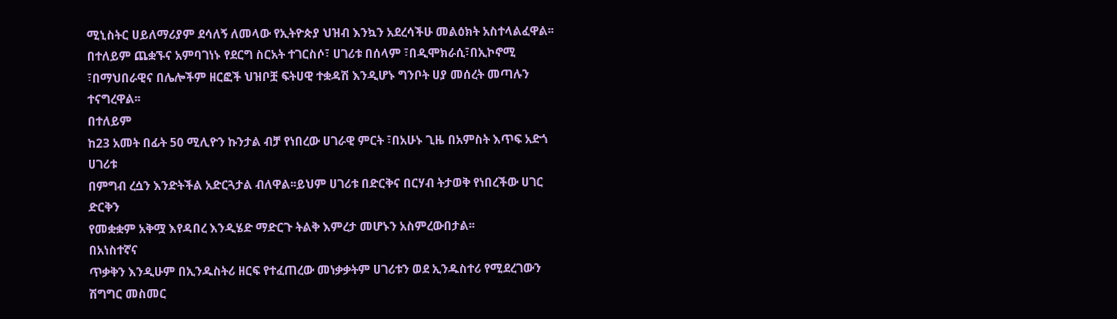ሚኒስትር ሀይለማሪያም ደሳለኝ ለመላው የኢትዮጵያ ህዝብ እንኳን አደረሳችሁ መልዕክት አስተላልፈዋል፡፡
በተለይም ጨቋኙና አምባገነኑ የደርግ ስርአት ተገርስሶ፣ ሀገሪቱ በሰላም ፣በዲሞክራሲ፣በኢኮኖሚ ፣በማህበራዊና በሌሎችም ዘርፎች ህዝቦቿ ፍትሀዊ ተቋዳሽ እንዲሆኑ ግንቦት ሀያ መሰረት መጣሉን ተናግረዋል፡፡
በተለይም
ከ23 አመት በፊት 50 ሚሊዮን ኩንታል ብቻ የነበረው ሀገራዊ ምርት ፣በአሁኑ ጊዜ በአምስት እጥፍ አድጎ ሀገሪቱ
በምግብ ረሷን እንድትችል አድርጓታል ብለዋል፡፡ይህም ሀገሪቱ በድርቅና በርሃብ ትታወቅ የነበረችው ሀገር ድርቅን
የመቋቋም አቅሟ እየዳበረ እንዲሄድ ማድርጉ ትልቅ እምረታ መሆኑን አስምረውበታል፡፡
በአነስተኛና
ጥቃቅን እንዲሁም በኢንዱስትሪ ዘርፍ የተፈጠረው መነቃቃትም ሀገሪቱን ወደ ኢንዱስተሪ የሚደረገውን ሽግግር መስመር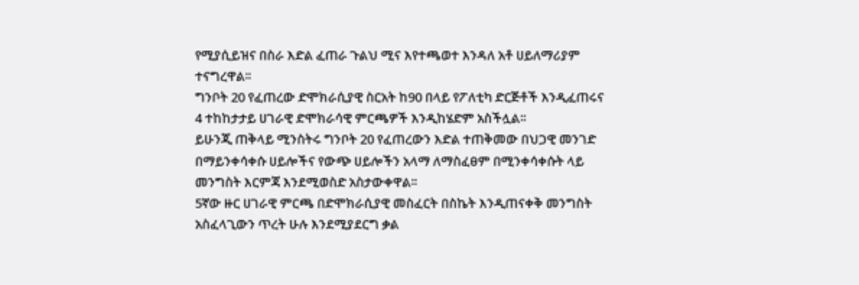የሚያሲይዝና በስራ እድል ፈጠራ ጉልህ ሚና እየተጫወተ እንዳለ አቶ ሀይለማሪያም ተናግረዋል፡፡
ግንቦት 20 የፈጠረው ድሞክራሲያዊ ስርአት ከ90 በላይ የፖለቲካ ድርጅቶች እንዲፈጠሩና 4 ተከከታታይ ሀገራዊ ድሞክራሳዊ ምርጫዎች እንዲከሄድም አስችሏል፡፡
ይሁንጂ ጠቅላይ ሚንስትሩ ግንቦት 20 የፈጠረውን እድል ተጠቅመው በህጋዊ መንገድ በማይንቀሳቀሱ ሀይሎችና የውጭ ሀይሎችን አላማ ለማስፈፀም በሚንቀሳቀሱት ላይ መንግስት እርምጃ እንደሚወስድ አስታውቀዋል፡፡
5ኛው ዙር ሀገራዊ ምርጫ በድሞክራሲያዊ መስፈርት በስኬት እንዲጠናቀቅ መንግስት አስፈላጊውን ጥረት ሁሉ እንደሚያደርግ ቃል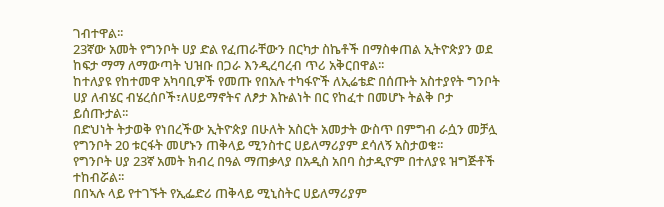ገብተዋል፡፡
23ኛው አመት የግንቦት ሀያ ድል የፈጠራቸውን በርካታ ስኬቶች በማስቀጠል ኢትዮጵያን ወደ ከፍታ ማማ ለማውጣት ህዝቡ በጋራ እንዲረባረብ ጥሪ አቅርበዋል፡፡
ከተለያዩ የከተመዋ አካባቢዎች የመጡ የበአሉ ተካፋዮች ለኢሬቴድ በሰጡት አስተያየት ግንቦት ሀያ ለብሄር ብሄረሰቦች፣ለሀይማኖትና ለፆታ እኩልነት በር የከፈተ በመሆኑ ትልቅ ቦታ ይሰጡታል፡፡
በድህነት ትታወቅ የነበረችው ኢትዮጵያ በሁለት አስርት አመታት ውስጥ በምግብ ራሷን መቻሏ የግንቦት 20 ቱርፋት መሆኑን ጠቅላይ ሚንስተር ሀይለማሪያም ደሳለኝ አስታወቁ፡፡
የግንቦት ሀያ 23ኛ አመት ክብረ በዓል ማጠቃላያ በአዲስ አበባ ስታዲዮም በተለያዩ ዝግጅቶች ተከብሯል፡፡
በበኣሉ ላይ የተገኙት የኢፌድሪ ጠቅላይ ሚኒስትር ሀይለማሪያም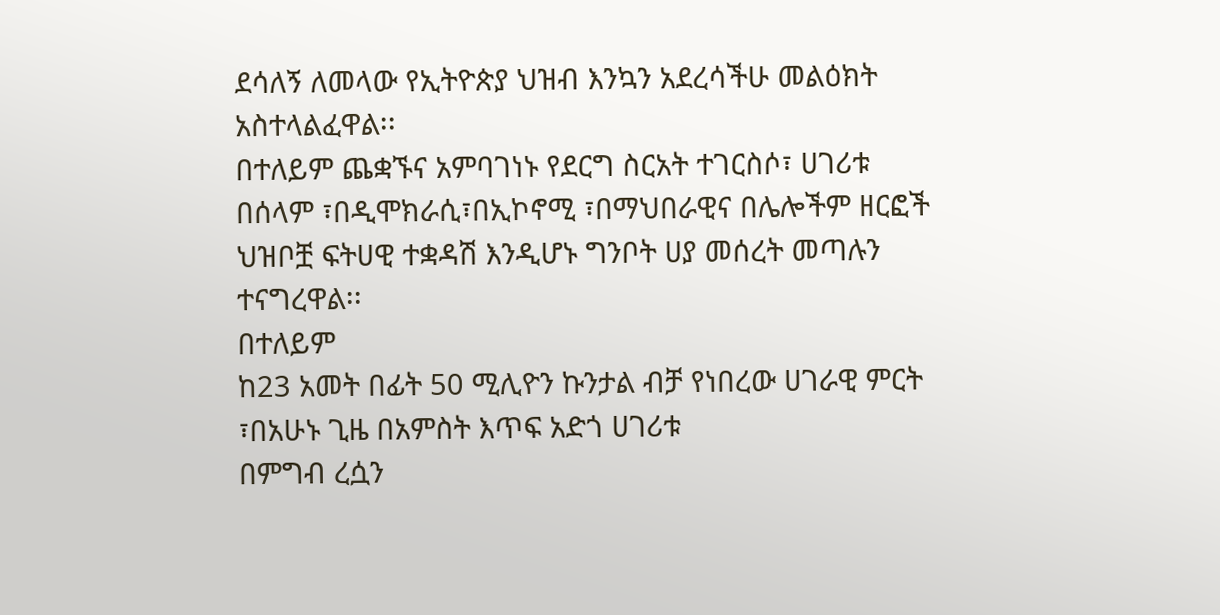ደሳለኝ ለመላው የኢትዮጵያ ህዝብ እንኳን አደረሳችሁ መልዕክት አስተላልፈዋል፡፡
በተለይም ጨቋኙና አምባገነኑ የደርግ ስርአት ተገርስሶ፣ ሀገሪቱ በሰላም ፣በዲሞክራሲ፣በኢኮኖሚ ፣በማህበራዊና በሌሎችም ዘርፎች ህዝቦቿ ፍትሀዊ ተቋዳሽ እንዲሆኑ ግንቦት ሀያ መሰረት መጣሉን ተናግረዋል፡፡
በተለይም
ከ23 አመት በፊት 50 ሚሊዮን ኩንታል ብቻ የነበረው ሀገራዊ ምርት ፣በአሁኑ ጊዜ በአምስት እጥፍ አድጎ ሀገሪቱ
በምግብ ረሷን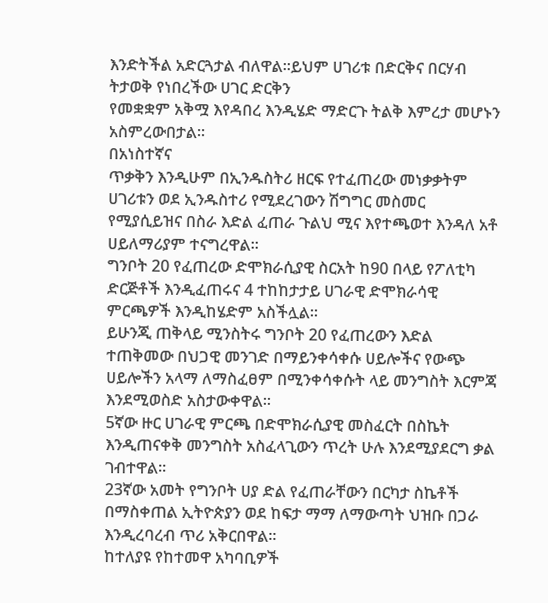እንድትችል አድርጓታል ብለዋል፡፡ይህም ሀገሪቱ በድርቅና በርሃብ ትታወቅ የነበረችው ሀገር ድርቅን
የመቋቋም አቅሟ እየዳበረ እንዲሄድ ማድርጉ ትልቅ እምረታ መሆኑን አስምረውበታል፡፡
በአነስተኛና
ጥቃቅን እንዲሁም በኢንዱስትሪ ዘርፍ የተፈጠረው መነቃቃትም ሀገሪቱን ወደ ኢንዱስተሪ የሚደረገውን ሽግግር መስመር
የሚያሲይዝና በስራ እድል ፈጠራ ጉልህ ሚና እየተጫወተ እንዳለ አቶ ሀይለማሪያም ተናግረዋል፡፡
ግንቦት 20 የፈጠረው ድሞክራሲያዊ ስርአት ከ90 በላይ የፖለቲካ ድርጅቶች እንዲፈጠሩና 4 ተከከታታይ ሀገራዊ ድሞክራሳዊ ምርጫዎች እንዲከሄድም አስችሏል፡፡
ይሁንጂ ጠቅላይ ሚንስትሩ ግንቦት 20 የፈጠረውን እድል ተጠቅመው በህጋዊ መንገድ በማይንቀሳቀሱ ሀይሎችና የውጭ ሀይሎችን አላማ ለማስፈፀም በሚንቀሳቀሱት ላይ መንግስት እርምጃ እንደሚወስድ አስታውቀዋል፡፡
5ኛው ዙር ሀገራዊ ምርጫ በድሞክራሲያዊ መስፈርት በስኬት እንዲጠናቀቅ መንግስት አስፈላጊውን ጥረት ሁሉ እንደሚያደርግ ቃል ገብተዋል፡፡
23ኛው አመት የግንቦት ሀያ ድል የፈጠራቸውን በርካታ ስኬቶች በማስቀጠል ኢትዮጵያን ወደ ከፍታ ማማ ለማውጣት ህዝቡ በጋራ እንዲረባረብ ጥሪ አቅርበዋል፡፡
ከተለያዩ የከተመዋ አካባቢዎች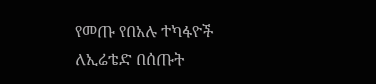የመጡ የበአሉ ተካፋዮች ለኢሬቴድ በሰጡት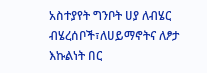አስተያየት ግንቦት ሀያ ለብሄር ብሄረሰቦች፣ለሀይማኖትና ለፆታ እኩልነት በር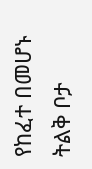የከፈተ በመሆኑ ትልቅ ቦታ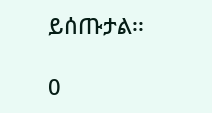ይሰጡታል፡፡

0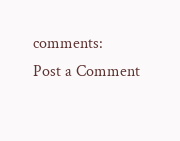comments:
Post a Comment